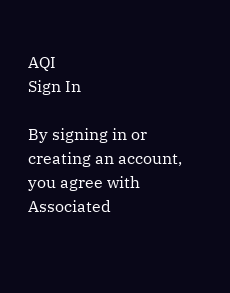AQI
Sign In

By signing in or creating an account, you agree with Associated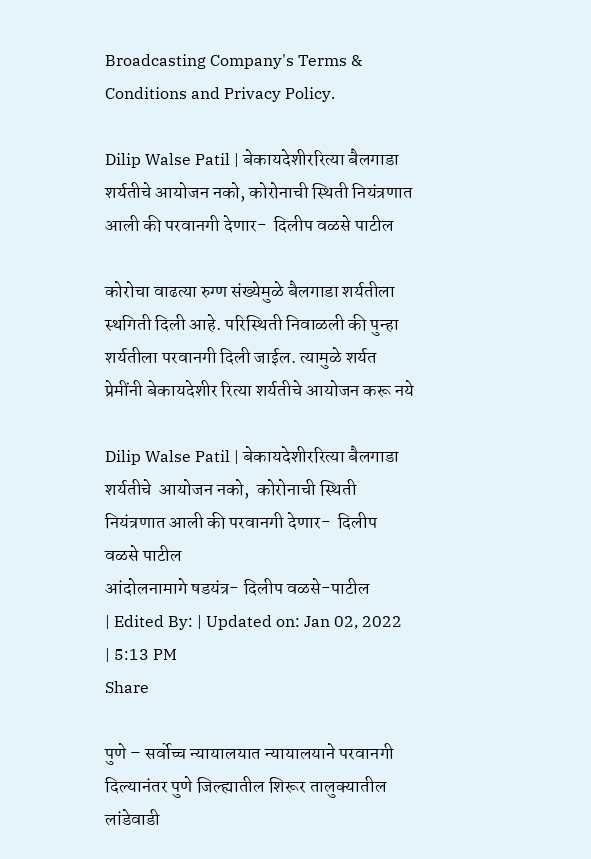Broadcasting Company's Terms & Conditions and Privacy Policy.

Dilip Walse Patil | बेकायदेशीररित्या बैलगाडा शर्यतीचे आयोजन नको, कोरोनाची स्थिती नियंत्रणात आली की परवानगी देणार-  दिलीप वळसे पाटील

कोरोचा वाढत्या रुग्ण संख्येमुळे बैलगाडा शर्यतीला स्थगिती दिली आहे. परिस्थिती निवाळली की पुन्हा शर्यतीला परवानगी दिली जाईल. त्यामुळे शर्यत प्रेमींनी बेकायदेशीर रित्या शर्यतीचे आयोजन करू नये

Dilip Walse Patil | बेकायदेशीररित्या बैलगाडा शर्यतीचे  आयोजन नको,  कोरोनाची स्थिती नियंत्रणात आली की परवानगी देणार-  दिलीप वळसे पाटील
आंदोलनामागे षडयंत्र- दिलीप वळसे-पाटील
| Edited By: | Updated on: Jan 02, 2022 | 5:13 PM
Share

पुणे – सर्वोच्च न्यायालयात न्यायालयाने परवानगी दिल्यानंतर पुणे जिल्ह्यातील शिरूर तालुक्यातील लांडेवाडी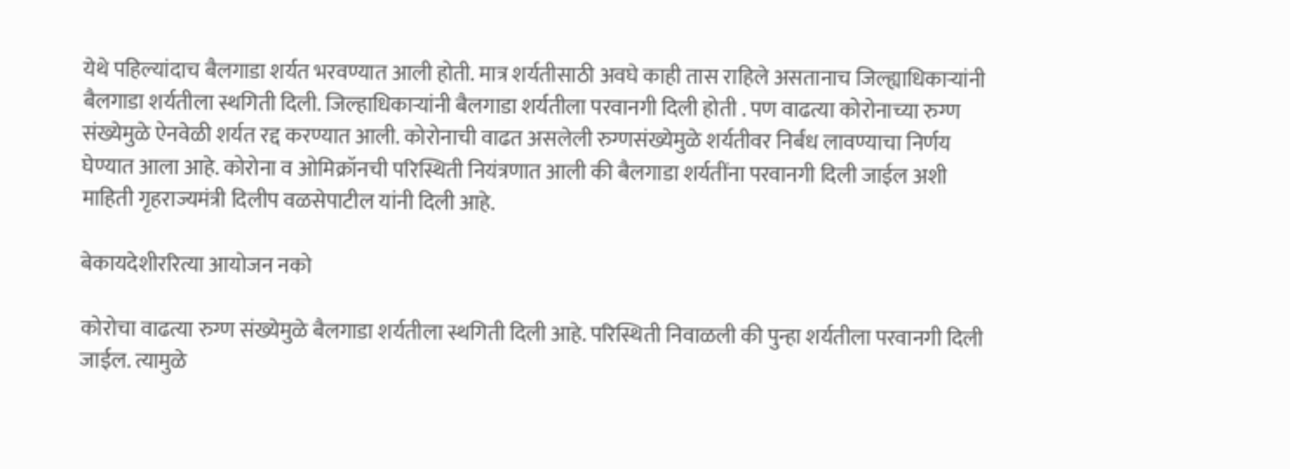येथे पहिल्यांदाच बैलगाडा शर्यत भरवण्यात आली होती. मात्र शर्यतीसाठी अवघे काही तास राहिले असतानाच जिल्ह्याधिकाऱ्यांनी बैलगाडा शर्यतीला स्थगिती दिली. जिल्हाधिकाऱ्यांनी बैलगाडा शर्यतीला परवानगी दिली होती . पण वाढत्या कोरोनाच्या रुग्ण संख्येमुळे ऐनवेळी शर्यत रद्द करण्यात आली. कोरोनाची वाढत असलेली रुग्णसंख्येमुळे शर्यतीवर निर्बंध लावण्याचा निर्णय घेण्यात आला आहे. कोरोना व ओमिक्रॉनची परिस्थिती नियंत्रणात आली की बैलगाडा शर्यतींना परवानगी दिली जाईल अशी माहिती गृहराज्यमंत्री दिलीप वळसेपाटील यांनी दिली आहे.

बेकायदेशीररित्या आयोजन नको

कोरोचा वाढत्या रुग्ण संख्येमुळे बैलगाडा शर्यतीला स्थगिती दिली आहे. परिस्थिती निवाळली की पुन्हा शर्यतीला परवानगी दिली जाईल. त्यामुळे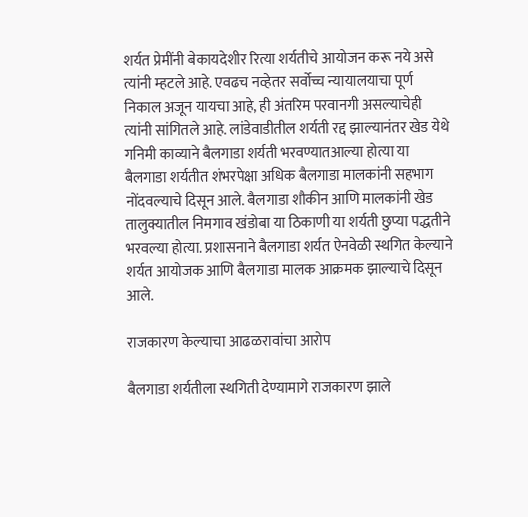शर्यत प्रेमींनी बेकायदेशीर रित्या शर्यतीचे आयोजन करू नये असे त्यांनी म्हटले आहे. एवढच नव्हेतर सर्वोच्च न्यायालयाचा पूर्ण निकाल अजून यायचा आहे, ही अंतरिम परवानगी असल्याचेही त्यांनी सांगितले आहे. लांडेवाडीतील शर्यती रद्द झाल्यानंतर खेड येथे गनिमी काव्याने बैलगाडा शर्यती भरवण्यातआल्या होत्या या बैलगाडा शर्यतीत शंभरपेक्षा अधिक बैलगाडा मालकांनी सहभाग नोंदवल्याचे दिसून आले. बैलगाडा शौकीन आणि मालकांनी खेड तालुक्यातील निमगाव खंडोबा या ठिकाणी या शर्यती छुप्या पद्धतीने भरवल्या होत्या. प्रशासनाने बैलगाडा शर्यत ऐनवेळी स्थगित केल्याने शर्यत आयोजक आणि बैलगाडा मालक आक्रमक झाल्याचे दिसून आले.

राजकारण केल्याचा आढळरावांचा आरोप

बैलगाडा शर्यतीला स्थगिती देण्यामागे राजकारण झाले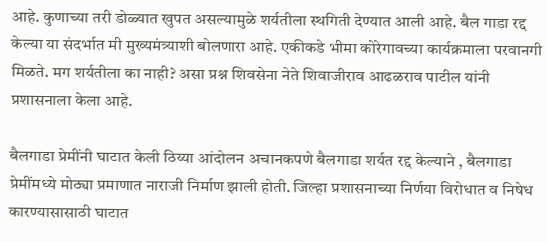आहे. कुणाच्या तरी डोळ्यात खुपत असल्यामुळे शर्यतीला स्थगिती देण्यात आली आहे. बैल गाडा रद्द केल्या या संदर्भात मी मुख्यमंत्र्याशी बोलणारा आहे. एकीकडे भीमा कोरेगावच्या कार्यक्रमाला परवानगी मिळते. मग शर्यतीला का नाही? असा प्रश्न शिवसेना नेते शिवाजीराव आढळराव पाटील यांनी प्रशासनाला केला आहे.

बैलगाडा प्रेमींनी घाटात केली ठिय्या आंदोलन अचानकपणे बैलगाडा शर्यत रद्द केल्याने , बैलगाडा प्रेमींमध्ये मोठ्या प्रमाणात नाराजी निर्माण झाली होती. जिल्हा प्रशासनाच्या निर्णया विरोधात व निषेध कारण्यासासाठी घाटात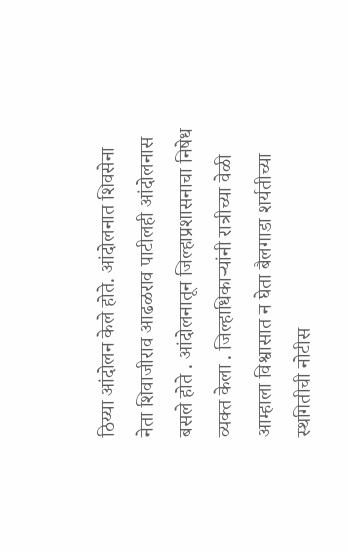ठिय्या आंदोलन केले होते. आंदोलनात शिवसेना नेता शिवाजीराव आढळराव पाटीलही आंदोलनास बसले होते . आंदोलनातून जिल्हाप्रशासनाचा निषेध व्यक्त केला . जिल्हाधिकाऱ्यांनी रात्रीच्या वेळी आम्हाला विश्वासात न घेता बैलगाडा शर्यतीच्या स्थगितीची नोटीस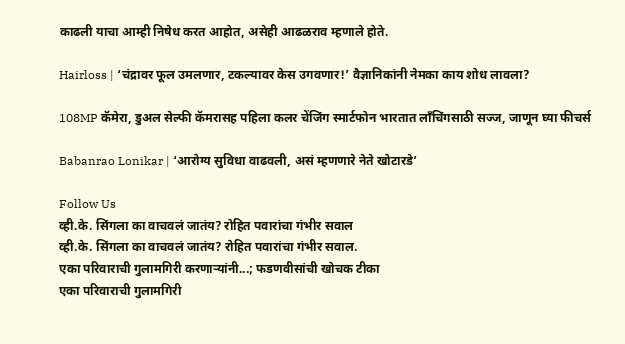काढली याचा आम्ही निषेध करत आहोत, असेही आढळराव म्हणाले होते.

Hairloss | ‘चंद्रावर फूल उमलणार, टकल्यावर केस उगवणार!’ वैज्ञानिकांनी नेमका काय शोध लावला?

108MP कॅमेरा, डुअल सेल्फी कॅमरासह पहिला कलर चेंजिंग स्मार्टफोन भारतात लाँचिंगसाठी सज्ज, जाणून घ्या फीचर्स

Babanrao Lonikar | ‘आरोग्य सुविधा वाढवली, असं म्हणणारे नेते खोटारडे’

Follow Us
व्ही.के. सिंगला का वाचवलं जातंय? रोहित पवारांचा गंभीर सवाल
व्ही.के. सिंगला का वाचवलं जातंय? रोहित पवारांचा गंभीर सवाल.
एका परिवाराची गुलामगिरी करणाऱ्यांनी...; फडणवीसांची खोचक टीका
एका परिवाराची गुलामगिरी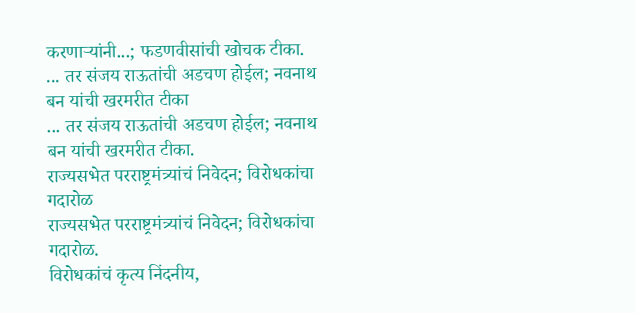करणाऱ्यांनी...; फडणवीसांची खोचक टीका.
... तर संजय राऊतांची अडचण होईल; नवनाथ बन यांची खरमरीत टीका
... तर संजय राऊतांची अडचण होईल; नवनाथ बन यांची खरमरीत टीका.
राज्यसभेत परराष्ट्रमंत्र्यांचं निवेदन; विरोधकांचा गदारोळ
राज्यसभेत परराष्ट्रमंत्र्यांचं निवेदन; विरोधकांचा गदारोळ.
विरोधकांचं कृत्य निंदनीय,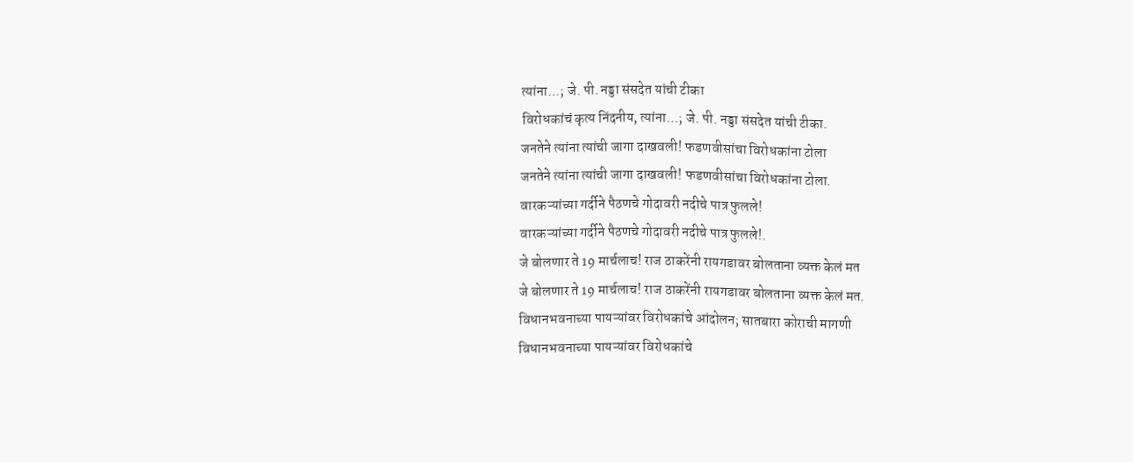त्यांना...; जे. पी. नड्डा संसदेत यांची टीका
विरोधकांचं कृत्य निंदनीय, त्यांना...; जे. पी. नड्डा संसदेत यांची टीका.
जनतेने त्यांना त्यांची जागा दाखवली! फडणवीसांचा विरोधकांना टोला
जनतेने त्यांना त्यांची जागा दाखवली! फडणवीसांचा विरोधकांना टोला.
वारकऱ्यांच्या गर्दीने पैठणचे गोदावरी नदीचे पात्र फुलले!
वारकऱ्यांच्या गर्दीने पैठणचे गोदावरी नदीचे पात्र फुलले!.
जे बोलणार ते 19 मार्चलाच! राज ठाकरेंनी रायगडावर बोलताना व्यक्त केलं मत
जे बोलणार ते 19 मार्चलाच! राज ठाकरेंनी रायगडावर बोलताना व्यक्त केलं मत.
विधानभवनाच्या पायऱ्यांवर विरोधकांचे आंदोलन; सातबारा कोराची मागणी
विधानभवनाच्या पायऱ्यांवर विरोधकांचे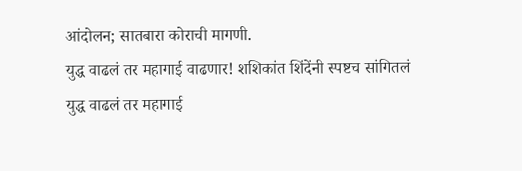आंदोलन; सातबारा कोराची मागणी.
युद्ध वाढलं तर महागाई वाढणार! शशिकांत शिंदेंनी स्पष्टच सांगितलं
युद्ध वाढलं तर महागाई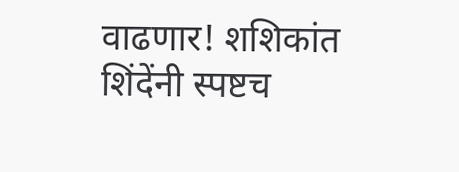वाढणार! शशिकांत शिंदेंनी स्पष्टच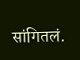सांगितलं.